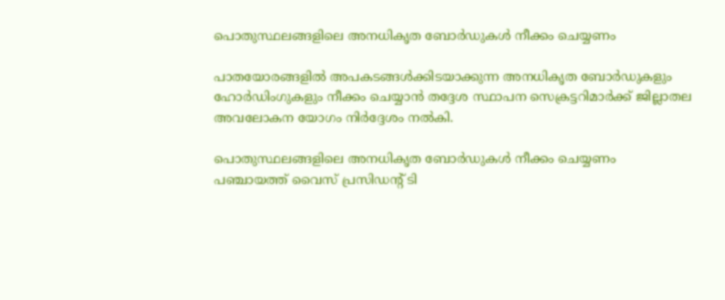പൊതുസ്ഥലങ്ങളിലെ അനധികൃത ബോര്‍ഡുകള്‍ നീക്കം ചെയ്യണം

പാതയോരങ്ങളിൽ അപകടങ്ങൾക്കിടയാക്കുന്ന അനധികൃത ബോർഡുകളും ഹോർഡിംഗുകളും നീക്കം ചെയ്യാൻ തദ്ദേശ സ്ഥാപന സെക്രട്ടറിമാർക്ക് ജില്ലാതല അവലോകന യോഗം നിർദ്ദേശം നൽകി.

പൊതുസ്ഥലങ്ങളിലെ അനധികൃത ബോര്‍ഡുകള്‍ നീക്കം ചെയ്യണം
പഞ്ചായത്ത് വൈസ് പ്രസിഡന്റ് ടി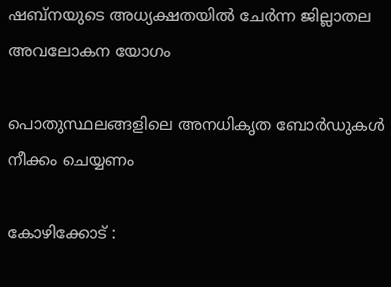ഷബ്‌നയുടെ അധ്യക്ഷതയില്‍ ചേര്‍ന്ന ജില്ലാതല അവലോകന യോഗം

പൊതുസ്ഥലങ്ങളിലെ അനധികൃത ബോര്‍ഡുകള്‍ നീക്കം ചെയ്യണം

കോഴിക്കോട് :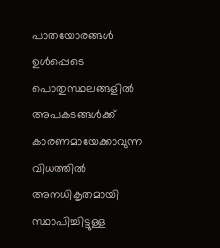പാതയോരങ്ങള്‍ ഉള്‍പ്പെടെ പൊതുസ്ഥലങ്ങളില്‍ അപകടങ്ങള്‍ക്ക് കാരണമായേക്കാവുന്ന വിധത്തില്‍ അനധികൃതമായി സ്ഥാപിച്ചിട്ടുള്ള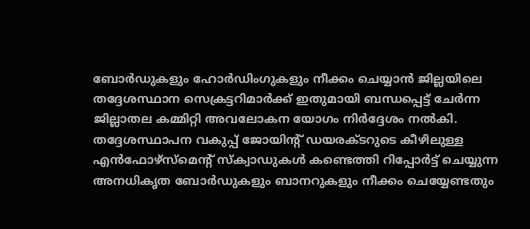ബോര്‍ഡുകളും ഹോര്‍ഡിംഗുകളും നീക്കം ചെയ്യാന്‍ ജില്ലയിലെ തദ്ദേശസ്ഥാന സെക്രട്ടറിമാര്‍ക്ക് ഇതുമായി ബന്ധപ്പെട്ട് ചേര്‍ന്ന ജില്ലാതല കമ്മിറ്റി അവലോകന യോഗം നിര്‍ദ്ദേശം നല്‍കി. തദ്ദേശസ്ഥാപന വകുപ്പ് ജോയിന്റ് ഡയരക്ടറുടെ കീഴിലുള്ള എന്‍ഫോഴ്‌സ്‌മെന്റ് സ്‌ക്വാഡുകള്‍ കണ്ടെത്തി റിപ്പോര്‍ട്ട് ചെയ്യുന്ന അനധികൃത ബോര്‍ഡുകളും ബാനറുകളും നീക്കം ചെയ്യേണ്ടതും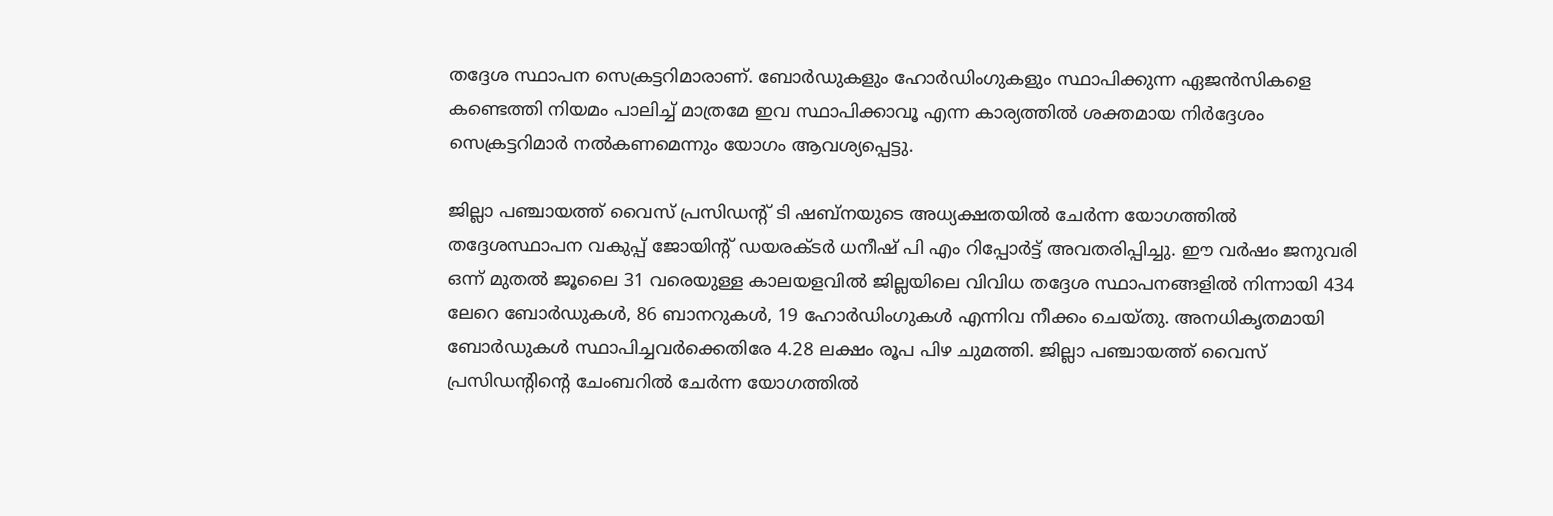തദ്ദേശ സ്ഥാപന സെക്രട്ടറിമാരാണ്. ബോര്‍ഡുകളും ഹോര്‍ഡിംഗുകളും സ്ഥാപിക്കുന്ന ഏജന്‍സികളെ കണ്ടെത്തി നിയമം പാലിച്ച് മാത്രമേ ഇവ സ്ഥാപിക്കാവൂ എന്ന കാര്യത്തില്‍ ശക്തമായ നിര്‍ദ്ദേശം സെക്രട്ടറിമാര്‍ നല്‍കണമെന്നും യോഗം ആവശ്യപ്പെട്ടു.

ജില്ലാ പഞ്ചായത്ത് വൈസ് പ്രസിഡന്റ് ടി ഷബ്‌നയുടെ അധ്യക്ഷതയില്‍ ചേര്‍ന്ന യോഗത്തില്‍ തദ്ദേശസ്ഥാപന വകുപ്പ് ജോയിന്റ് ഡയരക്ടര്‍ ധനീഷ് പി എം റിപ്പോര്‍ട്ട് അവതരിപ്പിച്ചു. ഈ വര്‍ഷം ജനുവരി ഒന്ന് മുതല്‍ ജൂലൈ 31 വരെയുള്ള കാലയളവില്‍ ജില്ലയിലെ വിവിധ തദ്ദേശ സ്ഥാപനങ്ങളില്‍ നിന്നായി 434 ലേറെ ബോര്‍ഡുകള്‍, 86 ബാനറുകള്‍, 19 ഹോര്‍ഡിംഗുകള്‍ എന്നിവ നീക്കം ചെയ്തു. അനധികൃതമായി ബോര്‍ഡുകള്‍ സ്ഥാപിച്ചവര്‍ക്കെതിരേ 4.28 ലക്ഷം രൂപ പിഴ ചുമത്തി. ജില്ലാ പഞ്ചായത്ത് വൈസ് പ്രസിഡന്റിന്റെ ചേംബറില്‍ ചേര്‍ന്ന യോഗത്തില്‍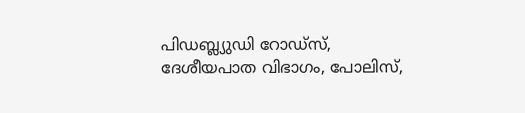പിഡബ്ല്യുഡി റോഡ്‌സ്, ദേശീയപാത വിഭാഗം, പോലിസ്,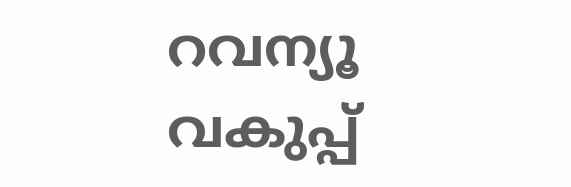റവന്യൂ വകുപ്പ്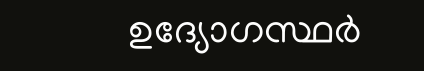ഉദ്യോഗസ്ഥര്‍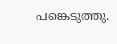പങ്കെടുത്തു.